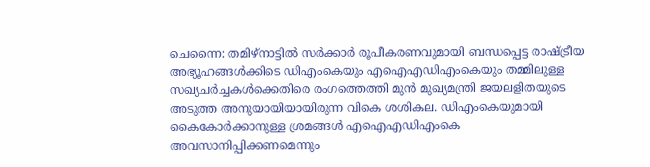ചെന്നൈ: തമിഴ്നാട്ടിൽ സർക്കാർ രൂപീകരണവുമായി ബന്ധപ്പെട്ട രാഷ്ട്രീയ അഭ്യൂഹങ്ങൾക്കിടെ ഡിഎംകെയും എഐഎഡിഎംകെയും തമ്മിലുള്ള സഖ്യചർച്ചകൾക്കെതിരെ രംഗത്തെത്തി മുൻ മുഖ്യമന്ത്രി ജയലളിതയുടെ അടുത്ത അനുയായിയായിരുന്ന വികെ ശശികല. ഡിഎംകെയുമായി കൈകോർക്കാനുള്ള ശ്രമങ്ങൾ എഐഎഡിഎംകെ അവസാനിപ്പിക്കണമെന്നും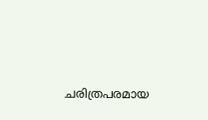ചരിത്രപരമായ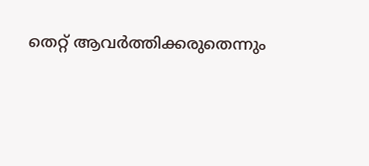തെറ്റ് ആവർത്തിക്കരുതെന്നും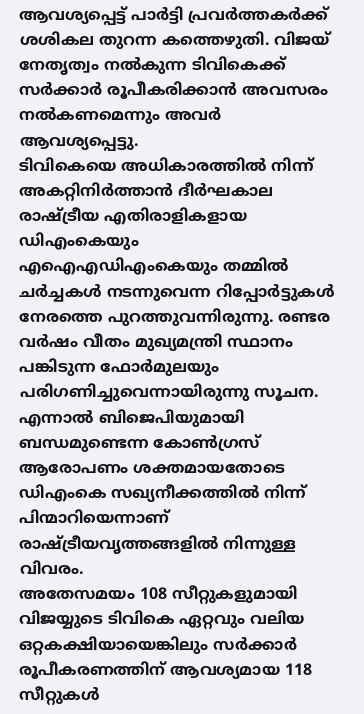ആവശ്യപ്പെട്ട് പാർട്ടി പ്രവർത്തകർക്ക് ശശികല തുറന്ന കത്തെഴുതി. വിജയ് നേതൃത്വം നൽകുന്ന ടിവികെക്ക് സർക്കാർ രൂപീകരിക്കാൻ അവസരം നൽകണമെന്നും അവർ ആവശ്യപ്പെട്ടു.
ടിവികെയെ അധികാരത്തിൽ നിന്ന് അകറ്റിനിർത്താൻ ദീർഘകാല രാഷ്ട്രീയ എതിരാളികളായ ഡിഎംകെയും എഐഎഡിഎംകെയും തമ്മിൽ ചർച്ചകൾ നടന്നുവെന്ന റിപ്പോർട്ടുകൾ നേരത്തെ പുറത്തുവന്നിരുന്നു. രണ്ടര വർഷം വീതം മുഖ്യമന്ത്രി സ്ഥാനം പങ്കിടുന്ന ഫോർമുലയും പരിഗണിച്ചുവെന്നായിരുന്നു സൂചന. എന്നാൽ ബിജെപിയുമായി ബന്ധമുണ്ടെന്ന കോൺഗ്രസ് ആരോപണം ശക്തമായതോടെ ഡിഎംകെ സഖ്യനീക്കത്തിൽ നിന്ന് പിന്മാറിയെന്നാണ് രാഷ്ട്രീയവൃത്തങ്ങളിൽ നിന്നുള്ള വിവരം.
അതേസമയം 108 സീറ്റുകളുമായി വിജയ്യുടെ ടിവികെ ഏറ്റവും വലിയ ഒറ്റകക്ഷിയായെങ്കിലും സർക്കാർ രൂപീകരണത്തിന് ആവശ്യമായ 118 സീറ്റുകൾ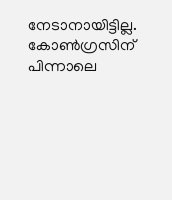നേടാനായിട്ടില്ല. കോൺഗ്രസിന് പിന്നാലെ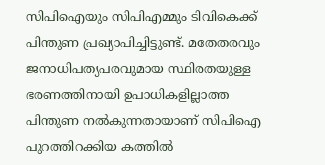സിപിഐയും സിപിഎമ്മും ടിവികെക്ക് പിന്തുണ പ്രഖ്യാപിച്ചിട്ടുണ്ട്. മതേതരവും ജനാധിപത്യപരവുമായ സ്ഥിരതയുള്ള ഭരണത്തിനായി ഉപാധികളില്ലാത്ത പിന്തുണ നൽകുന്നതായാണ് സിപിഐ പുറത്തിറക്കിയ കത്തിൽ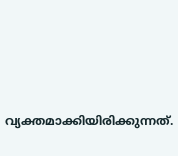വ്യക്തമാക്കിയിരിക്കുന്നത്.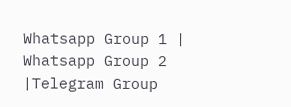Whatsapp Group 1 | Whatsapp Group 2 |Telegram Group